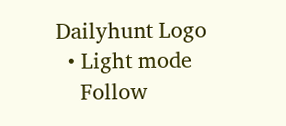Dailyhunt Logo
  • Light mode
    Follow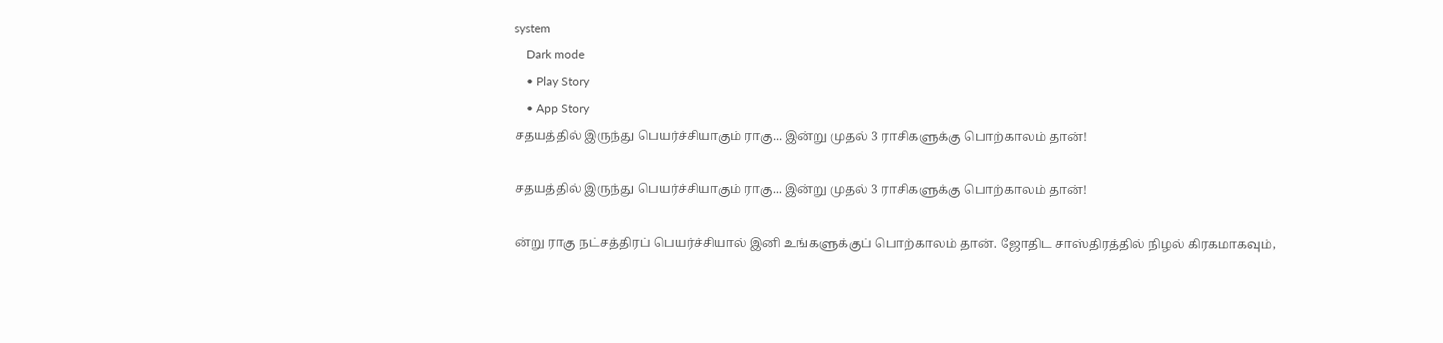system
    Dark mode
    • Play Story
    • App Story
சதயத்தில் இருந்து பெயர்ச்சியாகும் ராகு... இன்று முதல் 3 ராசிகளுக்கு பொற்காலம் தான்!

சதயத்தில் இருந்து பெயர்ச்சியாகும் ராகு... இன்று முதல் 3 ராசிகளுக்கு பொற்காலம் தான்!

ன்று ராகு நட்சத்திரப் பெயர்ச்சியால் இனி உங்களுக்குப் பொற்காலம் தான். ஜோதிட சாஸ்திரத்தில் நிழல் கிரகமாகவும்,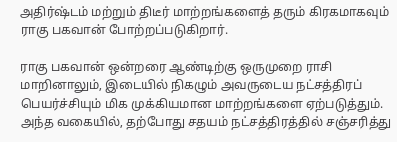அதிர்ஷ்டம் மற்றும் திடீர் மாற்றங்களைத் தரும் கிரகமாகவும் ராகு பகவான் போற்றப்படுகிறார்.

ராகு பகவான் ஒன்றரை ஆண்டிற்கு ஒருமுறை ராசி மாறினாலும், இடையில் நிகழும் அவருடைய நட்சத்திரப் பெயர்ச்சியும் மிக முக்கியமான மாற்றங்களை ஏற்படுத்தும். அந்த வகையில், தற்போது சதயம் நட்சத்திரத்தில் சஞ்சரித்து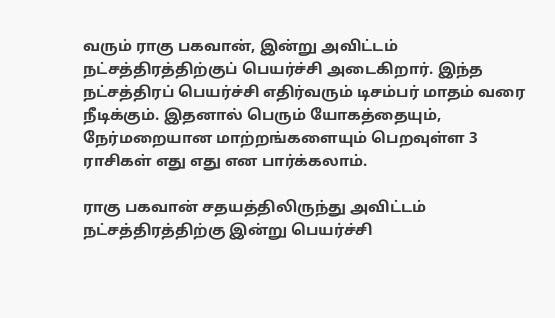வரும் ராகு பகவான், இன்று அவிட்டம் நட்சத்திரத்திற்குப் பெயர்ச்சி அடைகிறார். இந்த நட்சத்திரப் பெயர்ச்சி எதிர்வரும் டிசம்பர் மாதம் வரை நீடிக்கும். இதனால் பெரும் யோகத்தையும், நேர்மறையான மாற்றங்களையும் பெறவுள்ள 3 ராசிகள் எது எது என பார்க்கலாம்.

ராகு பகவான் சதயத்திலிருந்து அவிட்டம் நட்சத்திரத்திற்கு இன்று பெயர்ச்சி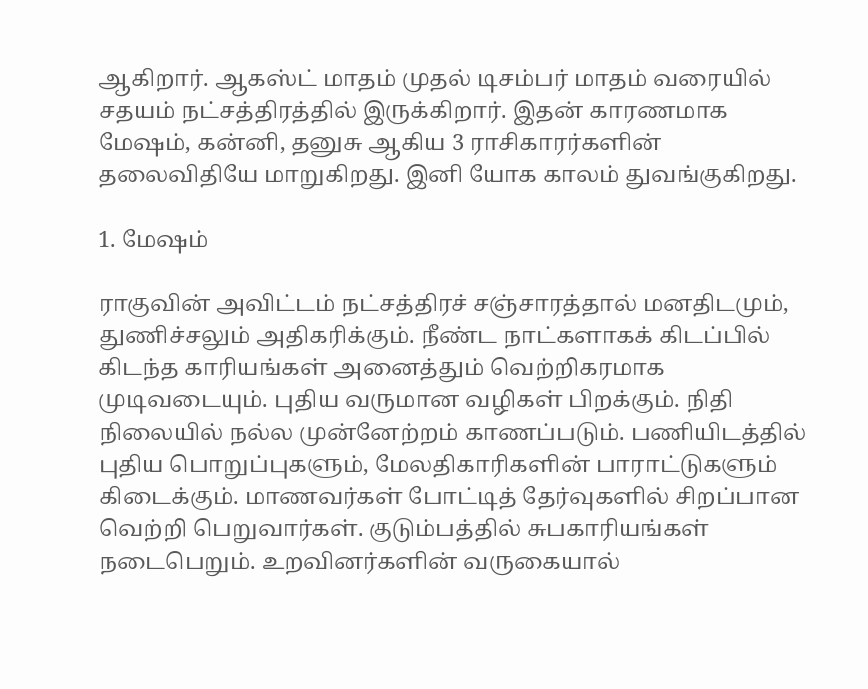ஆகிறார். ஆகஸ்ட் மாதம் முதல் டிசம்பர் மாதம் வரையில் சதயம் நட்சத்திரத்தில் இருக்கிறார். இதன் காரணமாக மேஷம், கன்னி, தனுசு ஆகிய 3 ராசிகாரர்களின் தலைவிதியே மாறுகிறது. இனி யோக காலம் துவங்குகிறது.

1. மேஷம்

ராகுவின் அவிட்டம் நட்சத்திரச் சஞ்சாரத்தால் மனதிடமும், துணிச்சலும் அதிகரிக்கும். நீண்ட நாட்களாகக் கிடப்பில் கிடந்த காரியங்கள் அனைத்தும் வெற்றிகரமாக முடிவடையும். புதிய வருமான வழிகள் பிறக்கும். நிதி நிலையில் நல்ல முன்னேற்றம் காணப்படும். பணியிடத்தில் புதிய பொறுப்புகளும், மேலதிகாரிகளின் பாராட்டுகளும் கிடைக்கும். மாணவர்கள் போட்டித் தேர்வுகளில் சிறப்பான வெற்றி பெறுவார்கள். குடும்பத்தில் சுபகாரியங்கள் நடைபெறும். உறவினர்களின் வருகையால்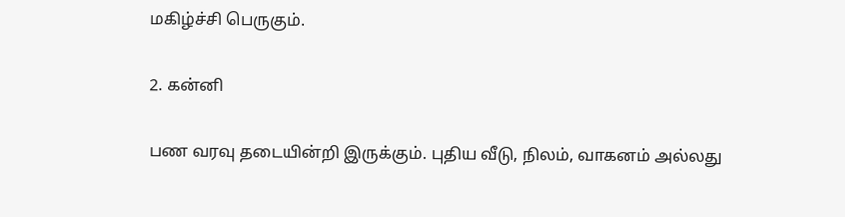மகிழ்ச்சி பெருகும்.

2. கன்னி

பண வரவு தடையின்றி இருக்கும். புதிய வீடு, நிலம், வாகனம் அல்லது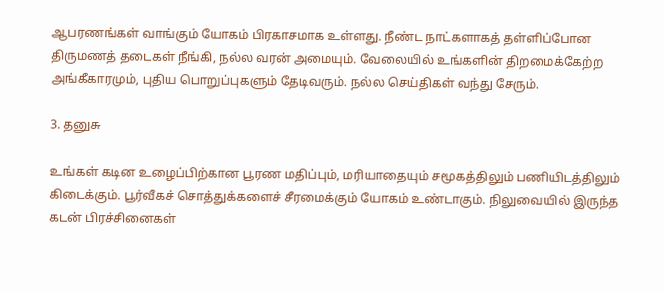ஆபரணங்கள் வாங்கும் யோகம் பிரகாசமாக உள்ளது. நீண்ட நாட்களாகத் தள்ளிப்போன திருமணத் தடைகள் நீங்கி, நல்ல வரன் அமையும். வேலையில் உங்களின் திறமைக்கேற்ற அங்கீகாரமும், புதிய பொறுப்புகளும் தேடிவரும். நல்ல செய்திகள் வந்து சேரும்.

3. தனுசு

உங்கள் கடின உழைப்பிற்கான பூரண மதிப்பும், மரியாதையும் சமூகத்திலும் பணியிடத்திலும் கிடைக்கும். பூர்வீகச் சொத்துக்களைச் சீரமைக்கும் யோகம் உண்டாகும். நிலுவையில் இருந்த கடன் பிரச்சினைகள்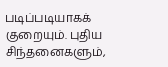படிப்படியாகக் குறையும். புதிய சிந்தனைகளும்,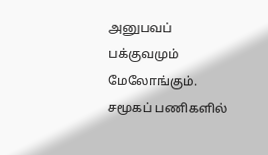அனுபவப் பக்குவமும் மேலோங்கும். சமூகப் பணிகளில்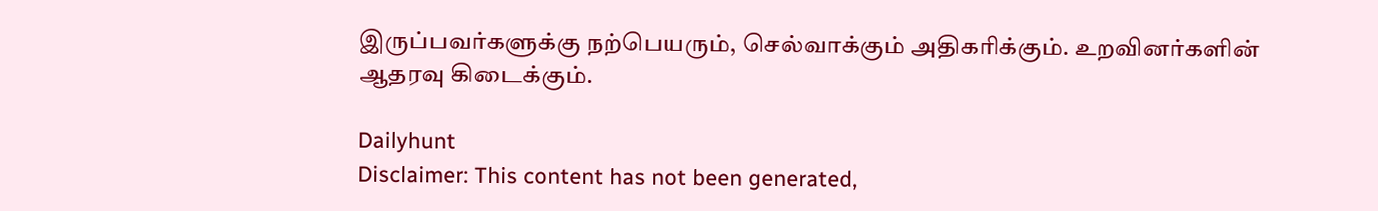இருப்பவர்களுக்கு நற்பெயரும், செல்வாக்கும் அதிகரிக்கும். உறவினர்களின் ஆதரவு கிடைக்கும்.

Dailyhunt
Disclaimer: This content has not been generated,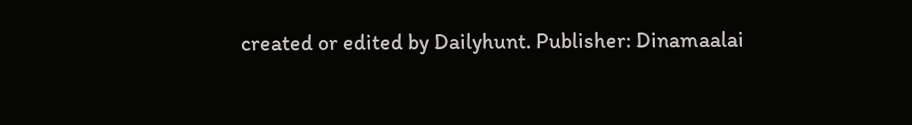created or edited by Dailyhunt. Publisher: Dinamaalai